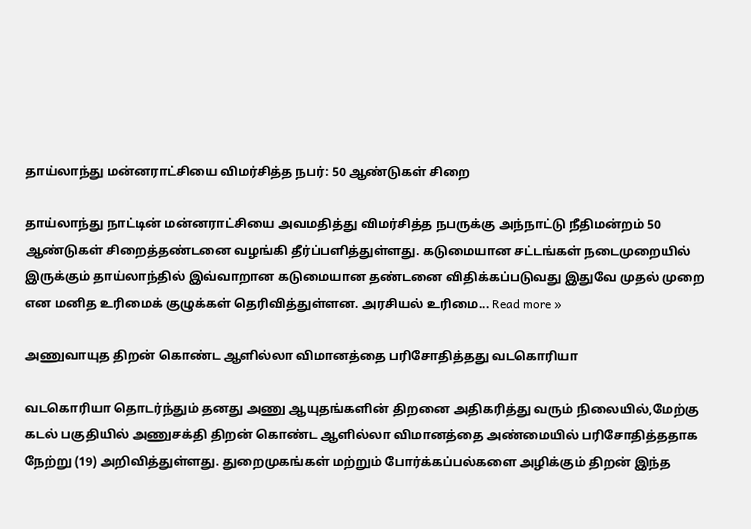தாய்லாந்து மன்னராட்சியை விமர்சித்த நபர்: 50 ஆண்டுகள் சிறை

தாய்லாந்து நாட்டின் மன்னராட்சியை அவமதித்து விமர்சித்த நபருக்கு அந்நாட்டு நீதிமன்றம் 50 ஆண்டுகள் சிறைத்தண்டனை வழங்கி தீர்ப்பளித்துள்ளது. கடுமையான சட்டங்கள் நடைமுறையில் இருக்கும் தாய்லாந்தில் இவ்வாறான கடுமையான தண்டனை விதிக்கப்படுவது இதுவே முதல் முறை என மனித உரிமைக் குழுக்கள் தெரிவித்துள்ளன. அரசியல் உரிமை... Read more »

அணுவாயுத திறன் கொண்ட ஆளில்லா விமானத்தை பரிசோதித்தது வடகொரியா

வடகொரியா தொடர்ந்தும் தனது அணு ஆயுதங்களின் திறனை அதிகரித்து வரும் நிலையில்,மேற்கு கடல் பகுதியில் அணுசக்தி திறன் கொண்ட ஆளில்லா விமானத்தை அண்மையில் பரிசோதித்ததாக நேற்று (19) அறிவித்துள்ளது. துறைமுகங்கள் மற்றும் போர்க்கப்பல்களை அழிக்கும் திறன் இந்த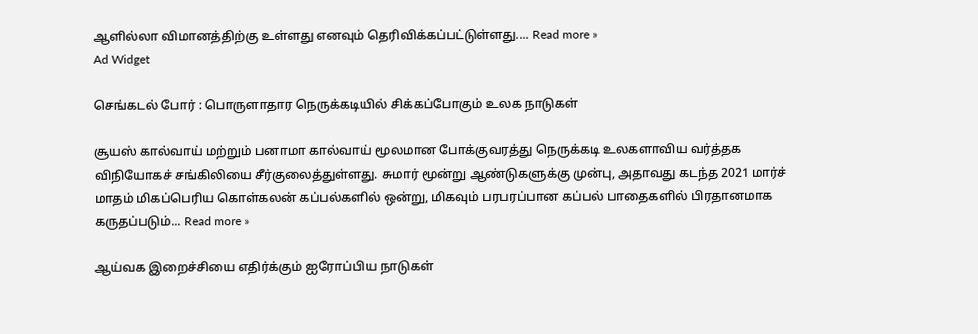ஆளில்லா விமானத்திற்கு உள்ளது எனவும் தெரிவிக்கப்பட்டுள்ளது.... Read more »
Ad Widget

செங்கடல் போர் : பொருளாதார நெருக்கடியில் சிக்கப்போகும் உலக நாடுகள்

சூயஸ் கால்வாய் மற்றும் பனாமா கால்வாய் மூலமான போக்குவரத்து நெருக்கடி உலகளாவிய வர்த்தக விநியோகச் சங்கிலியை சீர்குலைத்துள்ளது. சுமார் மூன்று ஆண்டுகளுக்கு முன்பு, அதாவது கடந்த 2021 மார்ச் மாதம் மிகப்பெரிய கொள்கலன் கப்பல்களில் ஒன்று, மிகவும் பரபரப்பான கப்பல் பாதைகளில் பிரதானமாக கருதப்படும்... Read more »

ஆய்வக இறைச்சியை எதிர்க்கும் ஐரோப்பிய நாடுகள்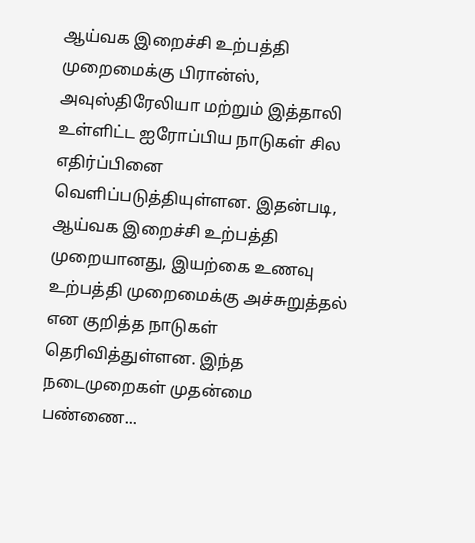ஆய்வக இறைச்சி உற்பத்தி முறைமைக்கு பிரான்ஸ், அவுஸ்திரேலியா மற்றும் இத்தாலி உள்ளிட்ட ஐரோப்பிய நாடுகள் சில எதிர்ப்பினை வெளிப்படுத்தியுள்ளன. இதன்படி, ஆய்வக இறைச்சி உற்பத்தி முறையானது, இயற்கை உணவு உற்பத்தி முறைமைக்கு அச்சுறுத்தல் என குறித்த நாடுகள் தெரிவித்துள்ளன. இந்த நடைமுறைகள் முதன்மை பண்ணை...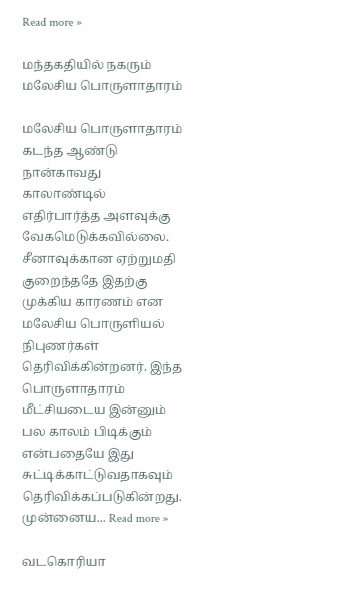Read more »

மந்தகதியில் நகரும் மலேசிய பொருளாதாரம்

மலேசிய பொருளாதாரம் கடந்த ஆண்டு நான்காவது காலாண்டில் எதிர்பார்த்த அளவுக்கு வேகமெடுக்கவில்லை. சீனாவுக்கான ஏற்றுமதி குறைந்ததே இதற்கு முக்கிய காரணம் என மலேசிய பொருளியல் நிபுணர்கள் தெரிவிக்கின்றனர். இந்த பொருளாதாரம் மீட்சியடைய இன்னும் பல காலம் பிடிக்கும் என்பதையே இது சுட்டிக்காட்டுவதாகவும் தெரிவிக்கப்படுகின்றது. முன்னைய... Read more »

வடகொரியா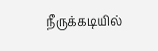நீருக்கடியில்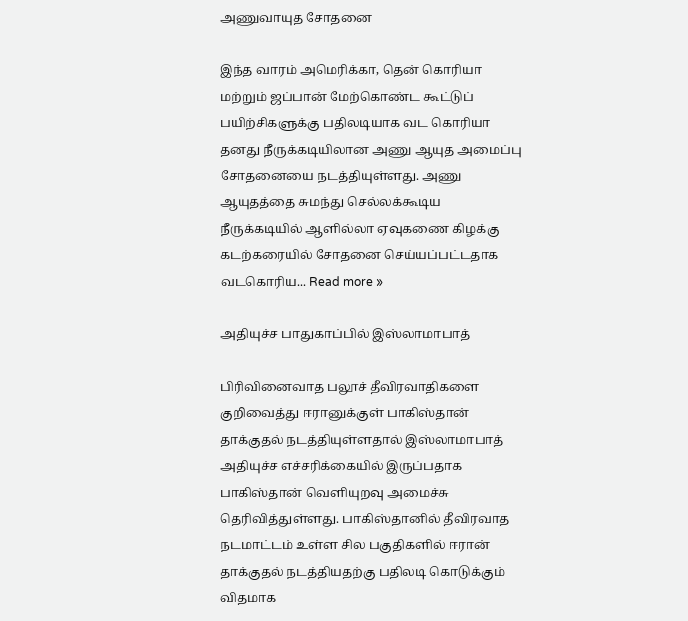அணுவாயுத சோதனை

இந்த வாரம் அமெரிக்கா, தென் கொரியா மற்றும் ஜப்பான் மேற்கொண்ட கூட்டுப் பயிற்சிகளுக்கு பதிலடியாக வட கொரியா தனது நீருக்கடியிலான அணு ஆயுத அமைப்பு சோதனையை நடத்தியுள்ளது. அணு ஆயுதத்தை சுமந்து செல்லக்கூடிய நீருக்கடியில் ஆளில்லா ஏவுகணை கிழக்கு கடற்கரையில் சோதனை செய்யப்பட்டதாக வடகொரிய... Read more »

அதியுச்ச பாதுகாப்பில் இஸ்லாமாபாத்

பிரிவினைவாத பலூச் தீவிரவாதிகளை குறிவைத்து ஈரானுக்குள் பாகிஸ்தான் தாக்குதல் நடத்தியுள்ளதால் இஸ்லாமாபாத் அதியுச்ச எச்சரிக்கையில் இருப்பதாக பாகிஸ்தான் வெளியுறவு அமைச்சு தெரிவித்துள்ளது. பாகிஸ்தானில் தீவிரவாத நடமாட்டம் உள்ள சில பகுதிகளில் ஈரான் தாக்குதல் நடத்தியதற்கு பதிலடி கொடுக்கும் விதமாக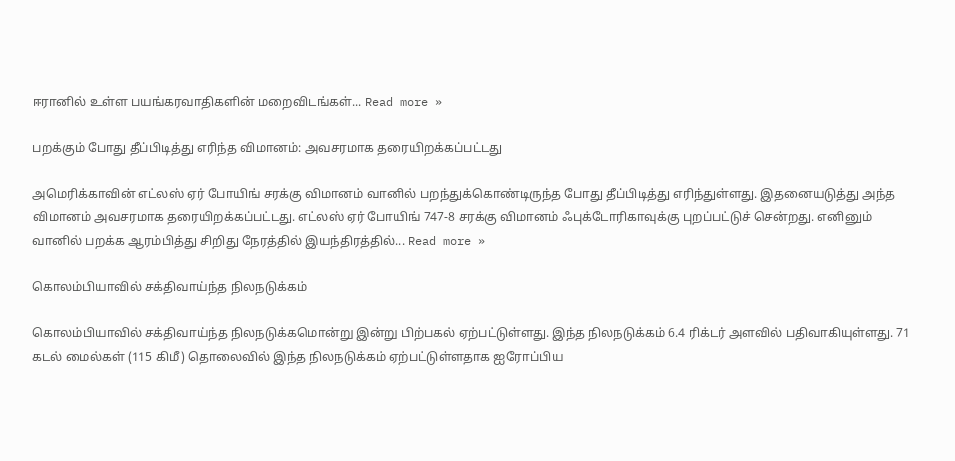ஈரானில் உள்ள பயங்கரவாதிகளின் மறைவிடங்கள்... Read more »

பறக்கும் போது தீப்பிடித்து எரிந்த விமானம்: அவசரமாக தரையிறக்கப்பட்டது

அமெரிக்காவின் எட்லஸ் ஏர் போயிங் சரக்கு விமானம் வானில் பறந்துக்கொண்டிருந்த போது தீப்பிடித்து எரிந்துள்ளது. இதனையடுத்து அந்த விமானம் அவசரமாக தரையிறக்கப்பட்டது. எட்லஸ் ஏர் போயிங் 747-8 சரக்கு விமானம் ஃபுக்டோரிகாவுக்கு புறப்பட்டுச் சென்றது. எனினும் வானில் பறக்க ஆரம்பித்து சிறிது நேரத்தில் இயந்திரத்தில்... Read more »

கொலம்பியாவில் சக்திவாய்ந்த நிலநடுக்கம்

கொலம்பியாவில் சக்திவாய்ந்த நிலநடுக்கமொன்று இன்று பிற்பகல் ஏற்பட்டுள்ளது. இந்த நிலநடுக்கம் 6.4 ரிக்டர் அளவில் பதிவாகியுள்ளது. 71 கடல் மைல்கள் (115 கிமீ) தொலைவில் இந்த நிலநடுக்கம் ஏற்பட்டுள்ளதாக ஐரோப்பிய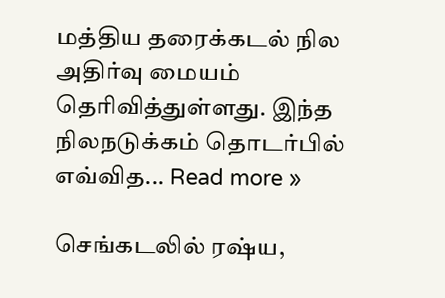மத்திய தரைக்கடல் நில அதிர்வு மையம் தெரிவித்துள்ளது. இந்த நிலநடுக்கம் தொடர்பில் எவ்வித... Read more »

செங்கடலில் ரஷ்ய,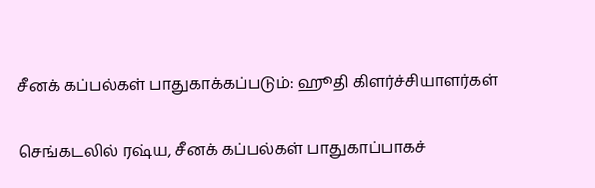சீனக் கப்பல்கள் பாதுகாக்கப்படும்: ஹூதி கிளர்ச்சியாளர்கள்

செங்கடலில் ரஷ்ய, சீனக் கப்பல்கள் பாதுகாப்பாகச்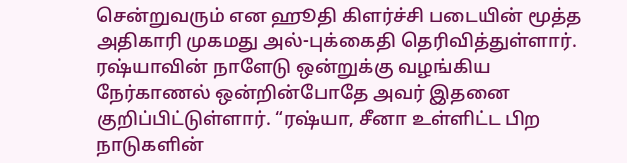சென்றுவரும் என ஹூதி கிளர்ச்சி படையின் மூத்த அதிகாரி முகமது அல்-புக்கைதி தெரிவித்துள்ளார். ரஷ்யாவின் நாளேடு ஒன்றுக்கு வழங்கிய நேர்காணல் ஒன்றின்போதே அவர் இதனை குறிப்பிட்டுள்ளார். “ரஷ்யா, சீனா உள்ளிட்ட பிற நாடுகளின்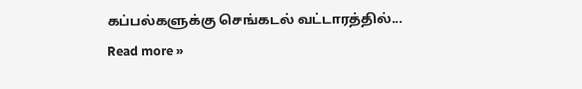கப்பல்களுக்கு செங்கடல் வட்டாரத்தில்... Read more »